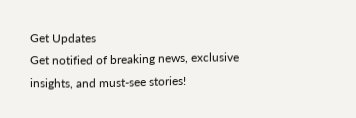Get Updates
Get notified of breaking news, exclusive insights, and must-see stories!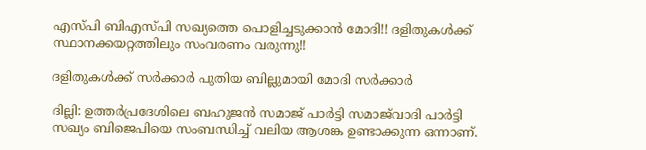എസ്പി ബിഎസ്പി സഖ്യത്തെ പൊളിച്ചടുക്കാന്‍ മോദി!! ദളിതുകള്‍ക്ക് സ്ഥാനക്കയറ്റത്തിലും സംവരണം വരുന്നു!!

ദളിതുകള്‍ക്ക് സര്‍ക്കാര്‍ പുതിയ ബില്ലുമായി മോദി സര്‍ക്കാര്‍

ദില്ലി: ഉത്തര്‍പ്രദേശിലെ ബഹുജന്‍ സമാജ് പാര്‍ട്ടി സമാജ്‌വാദി പാര്‍ട്ടി സഖ്യം ബിജെപിയെ സംബന്ധിച്ച് വലിയ ആശങ്ക ഉണ്ടാക്കുന്ന ഒന്നാണ്.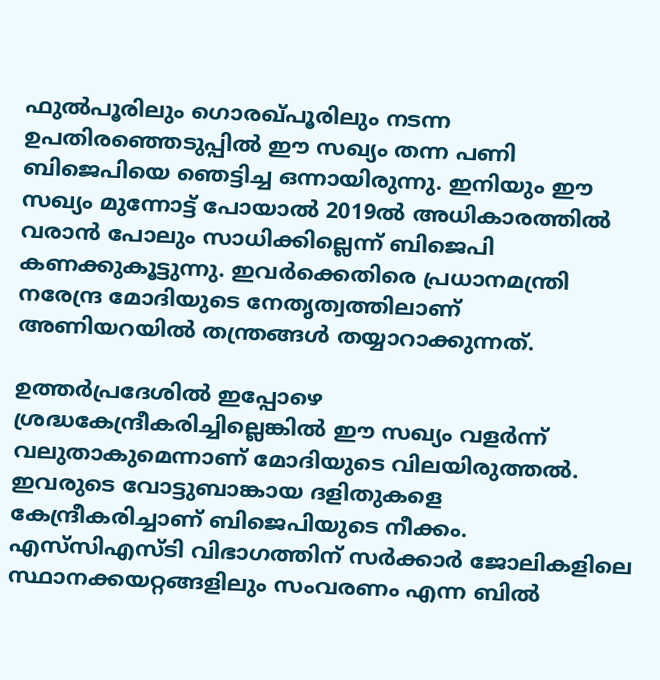ഫുല്‍പൂരിലും ഗൊരഖ്പൂരിലും നടന്ന ഉപതിരഞ്ഞെടുപ്പില്‍ ഈ സഖ്യം തന്ന പണി ബിജെപിയെ ഞെട്ടിച്ച ഒന്നായിരുന്നു. ഇനിയും ഈ സഖ്യം മുന്നോട്ട് പോയാല്‍ 2019ല്‍ അധികാരത്തില്‍ വരാന്‍ പോലും സാധിക്കില്ലെന്ന് ബിജെപി കണക്കുകൂട്ടുന്നു. ഇവര്‍ക്കെതിരെ പ്രധാനമന്ത്രി നരേന്ദ്ര മോദിയുടെ നേതൃത്വത്തിലാണ് അണിയറയില്‍ തന്ത്രങ്ങള്‍ തയ്യാറാക്കുന്നത്.

ഉത്തര്‍പ്രദേശില്‍ ഇപ്പോഴെ ശ്രദ്ധകേന്ദ്രീകരിച്ചില്ലെങ്കില്‍ ഈ സഖ്യം വളര്‍ന്ന് വലുതാകുമെന്നാണ് മോദിയുടെ വിലയിരുത്തല്‍. ഇവരുടെ വോട്ടുബാങ്കായ ദളിതുകളെ കേന്ദ്രീകരിച്ചാണ് ബിജെപിയുടെ നീക്കം. എസ്‌സിഎസ്ടി വിഭാഗത്തിന് സര്‍ക്കാര്‍ ജോലികളിലെ സ്ഥാനക്കയറ്റങ്ങളിലും സംവരണം എന്ന ബില്‍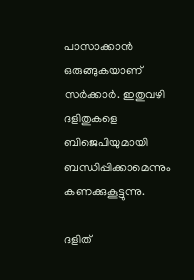പാസാക്കാന്‍ ഒരുങ്ങുകയാണ് സര്‍ക്കാര്‍. ഇതുവഴി ദളിതുകളെ ബിജെപിയുമായി ബന്ധിപ്പിക്കാമെന്നും കണക്കുകൂട്ടുന്നു.

ദളിത്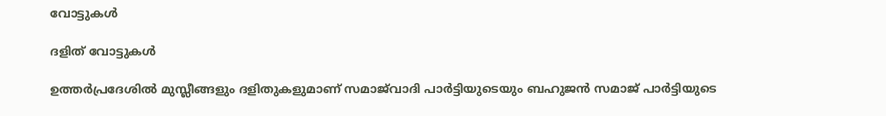വോട്ടുകള്‍

ദളിത് വോട്ടുകള്‍

ഉത്തര്‍പ്രദേശില്‍ മുസ്ലീങ്ങളും ദളിതുകളുമാണ് സമാജ്‌വാദി പാര്‍ട്ടിയുടെയും ബഹുജന്‍ സമാജ് പാര്‍ട്ടിയുടെ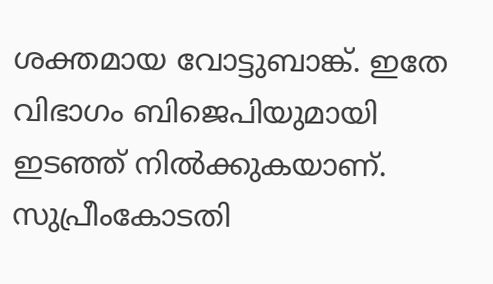ശക്തമായ വോട്ടുബാങ്ക്. ഇതേ വിഭാഗം ബിജെപിയുമായി ഇടഞ്ഞ് നില്‍ക്കുകയാണ്. സുപ്രീംകോടതി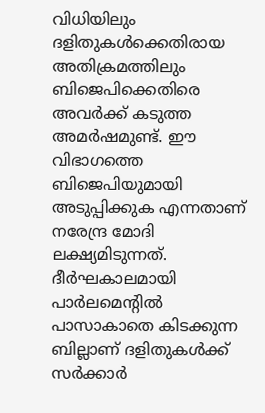വിധിയിലും ദളിതുകള്‍ക്കെതിരായ അതിക്രമത്തിലും ബിജെപിക്കെതിരെ അവര്‍ക്ക് കടുത്ത അമര്‍ഷമുണ്ട്. ഈ വിഭാഗത്തെ ബിജെപിയുമായി അടുപ്പിക്കുക എന്നതാണ് നരേന്ദ്ര മോദി ലക്ഷ്യമിടുന്നത്. ദീര്‍ഘകാലമായി പാര്‍ലമെന്റില്‍ പാസാകാതെ കിടക്കുന്ന ബില്ലാണ് ദളിതുകള്‍ക്ക് സര്‍ക്കാര്‍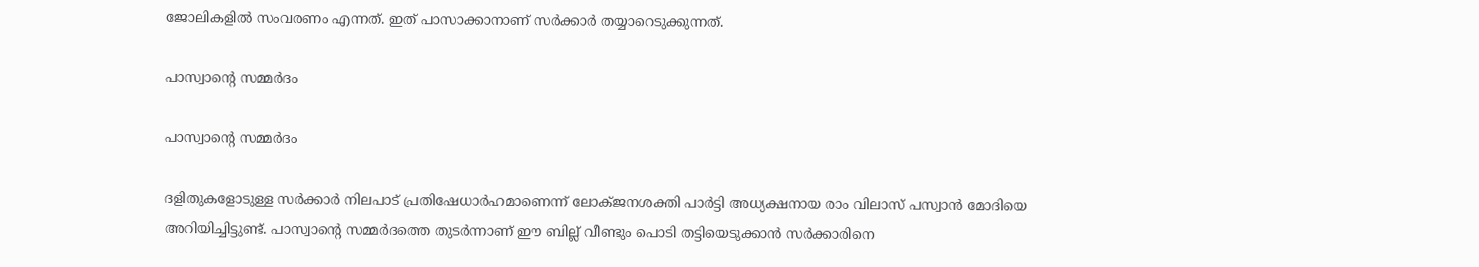ജോലികളില്‍ സംവരണം എന്നത്. ഇത് പാസാക്കാനാണ് സര്‍ക്കാര്‍ തയ്യാറെടുക്കുന്നത്.

പാസ്വാന്റെ സമ്മര്‍ദം

പാസ്വാന്റെ സമ്മര്‍ദം

ദളിതുകളോടുള്ള സര്‍ക്കാര്‍ നിലപാട് പ്രതിഷേധാര്‍ഹമാണെന്ന് ലോക്ജനശക്തി പാര്‍ട്ടി അധ്യക്ഷനായ രാം വിലാസ് പസ്വാന്‍ മോദിയെ അറിയിച്ചിട്ടുണ്ട്. പാസ്വാന്റെ സമ്മര്‍ദത്തെ തുടര്‍ന്നാണ് ഈ ബില്ല് വീണ്ടും പൊടി തട്ടിയെടുക്കാന്‍ സര്‍ക്കാരിനെ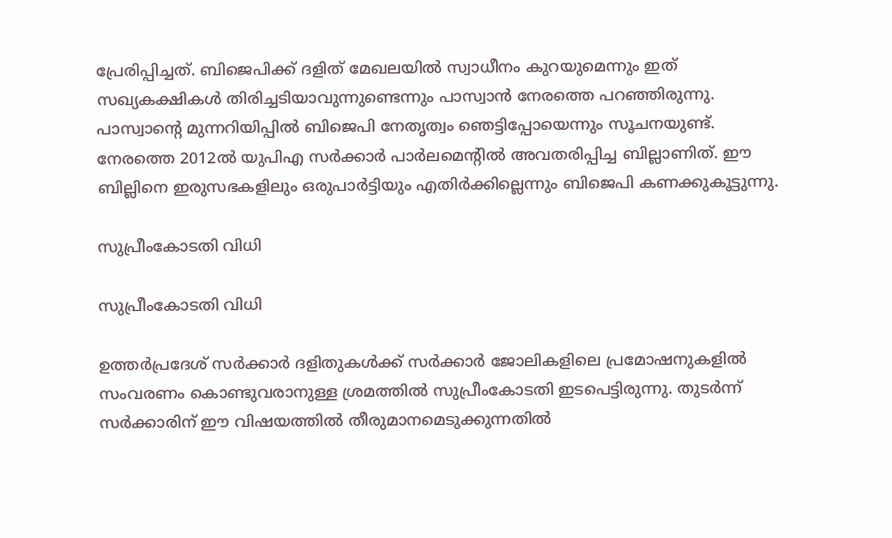പ്രേരിപ്പിച്ചത്. ബിജെപിക്ക് ദളിത് മേഖലയില്‍ സ്വാധീനം കുറയുമെന്നും ഇത് സഖ്യകക്ഷികള്‍ തിരിച്ചടിയാവുന്നുണ്ടെന്നും പാസ്വാന്‍ നേരത്തെ പറഞ്ഞിരുന്നു. പാസ്വാന്റെ മുന്നറിയിപ്പില്‍ ബിജെപി നേതൃത്വം ഞെട്ടിപ്പോയെന്നും സൂചനയുണ്ട്. നേരത്തെ 2012ല്‍ യുപിഎ സര്‍ക്കാര്‍ പാര്‍ലമെന്റില്‍ അവതരിപ്പിച്ച ബില്ലാണിത്. ഈ ബില്ലിനെ ഇരുസഭകളിലും ഒരുപാര്‍ട്ടിയും എതിര്‍ക്കില്ലെന്നും ബിജെപി കണക്കുകൂട്ടുന്നു.

സുപ്രീംകോടതി വിധി

സുപ്രീംകോടതി വിധി

ഉത്തര്‍പ്രദേശ് സര്‍ക്കാര്‍ ദളിതുകള്‍ക്ക് സര്‍ക്കാര്‍ ജോലികളിലെ പ്രമോഷനുകളില്‍ സംവരണം കൊണ്ടുവരാനുള്ള ശ്രമത്തില്‍ സുപ്രീംകോടതി ഇടപെട്ടിരുന്നു. തുടര്‍ന്ന് സര്‍ക്കാരിന് ഈ വിഷയത്തില്‍ തീരുമാനമെടുക്കുന്നതില്‍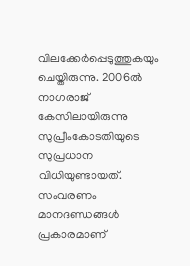വിലക്കേര്‍പ്പെടുത്തുകയും ചെയ്തിരുന്നു. 2006ല്‍ നാഗരാജ് കേസിലായിരുന്നു സുപ്രീംകോടതിയുടെ സുപ്രധാന വിധിയുണ്ടായത്. സംവരണം മാനദണ്ഡങ്ങള്‍ പ്രകാരമാണ്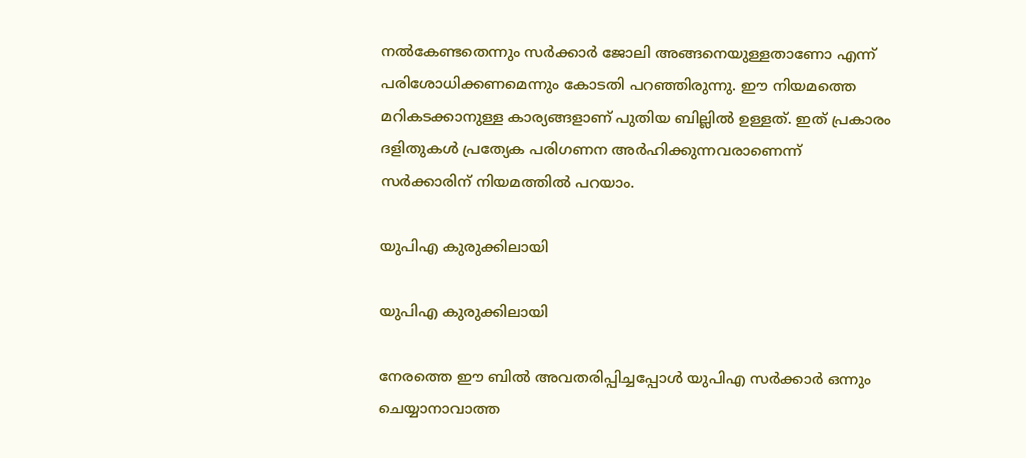നല്‍കേണ്ടതെന്നും സര്‍ക്കാര്‍ ജോലി അങ്ങനെയുള്ളതാണോ എന്ന് പരിശോധിക്കണമെന്നും കോടതി പറഞ്ഞിരുന്നു. ഈ നിയമത്തെ മറികടക്കാനുള്ള കാര്യങ്ങളാണ് പുതിയ ബില്ലില്‍ ഉള്ളത്. ഇത് പ്രകാരം ദളിതുകള്‍ പ്രത്യേക പരിഗണന അര്‍ഹിക്കുന്നവരാണെന്ന് സര്‍ക്കാരിന് നിയമത്തില്‍ പറയാം.

യുപിഎ കുരുക്കിലായി

യുപിഎ കുരുക്കിലായി

നേരത്തെ ഈ ബില്‍ അവതരിപ്പിച്ചപ്പോള്‍ യുപിഎ സര്‍ക്കാര്‍ ഒന്നും ചെയ്യാനാവാത്ത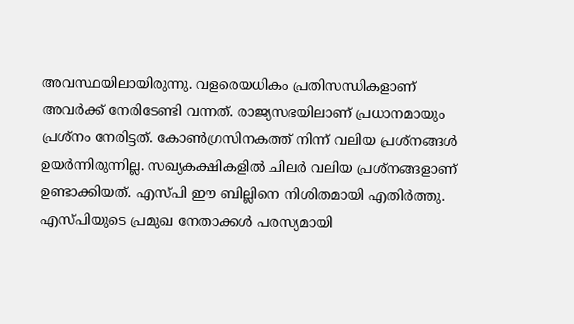അവസ്ഥയിലായിരുന്നു. വളരെയധികം പ്രതിസന്ധികളാണ് അവര്‍ക്ക് നേരിടേണ്ടി വന്നത്. രാജ്യസഭയിലാണ് പ്രധാനമായും പ്രശ്‌നം നേരിട്ടത്. കോണ്‍ഗ്രസിനകത്ത് നിന്ന് വലിയ പ്രശ്‌നങ്ങള്‍ ഉയര്‍ന്നിരുന്നില്ല. സഖ്യകക്ഷികളില്‍ ചിലര്‍ വലിയ പ്രശ്‌നങ്ങളാണ് ഉണ്ടാക്കിയത്. എസ്പി ഈ ബില്ലിനെ നിശിതമായി എതിര്‍ത്തു. എസ്പിയുടെ പ്രമുഖ നേതാക്കള്‍ പരസ്യമായി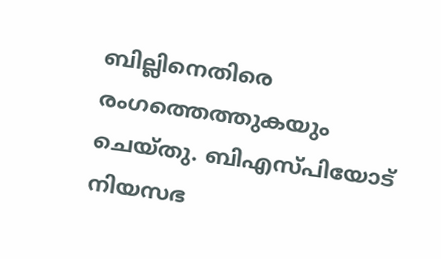ബില്ലിനെതിരെ രംഗത്തെത്തുകയും ചെയ്തു. ബിഎസ്പിയോട് നിയസഭ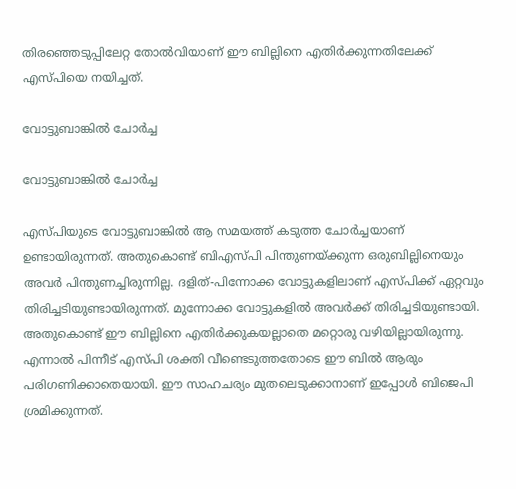തിരഞ്ഞെടുപ്പിലേറ്റ തോല്‍വിയാണ് ഈ ബില്ലിനെ എതിര്‍ക്കുന്നതിലേക്ക് എസ്പിയെ നയിച്ചത്.

വോട്ടുബാങ്കില്‍ ചോര്‍ച്ച

വോട്ടുബാങ്കില്‍ ചോര്‍ച്ച

എസ്പിയുടെ വോട്ടുബാങ്കില്‍ ആ സമയത്ത് കടുത്ത ചോര്‍ച്ചയാണ് ഉണ്ടായിരുന്നത്. അതുകൊണ്ട് ബിഎസ്പി പിന്തുണയ്ക്കുന്ന ഒരുബില്ലിനെയും അവര്‍ പിന്തുണച്ചിരുന്നില്ല. ദളിത്-പിന്നോക്ക വോട്ടുകളിലാണ് എസ്പിക്ക് ഏറ്റവും തിരിച്ചടിയുണ്ടായിരുന്നത്. മുന്നോക്ക വോട്ടുകളില്‍ അവര്‍ക്ക് തിരിച്ചടിയുണ്ടായി. അതുകൊണ്ട് ഈ ബില്ലിനെ എതിര്‍ക്കുകയല്ലാതെ മറ്റൊരു വഴിയില്ലായിരുന്നു. എന്നാല്‍ പിന്നീട് എസ്പി ശക്തി വീണ്ടെടുത്തതോടെ ഈ ബില്‍ ആരും പരിഗണിക്കാതെയായി. ഈ സാഹചര്യം മുതലെടുക്കാനാണ് ഇപ്പോള്‍ ബിജെപി ശ്രമിക്കുന്നത്.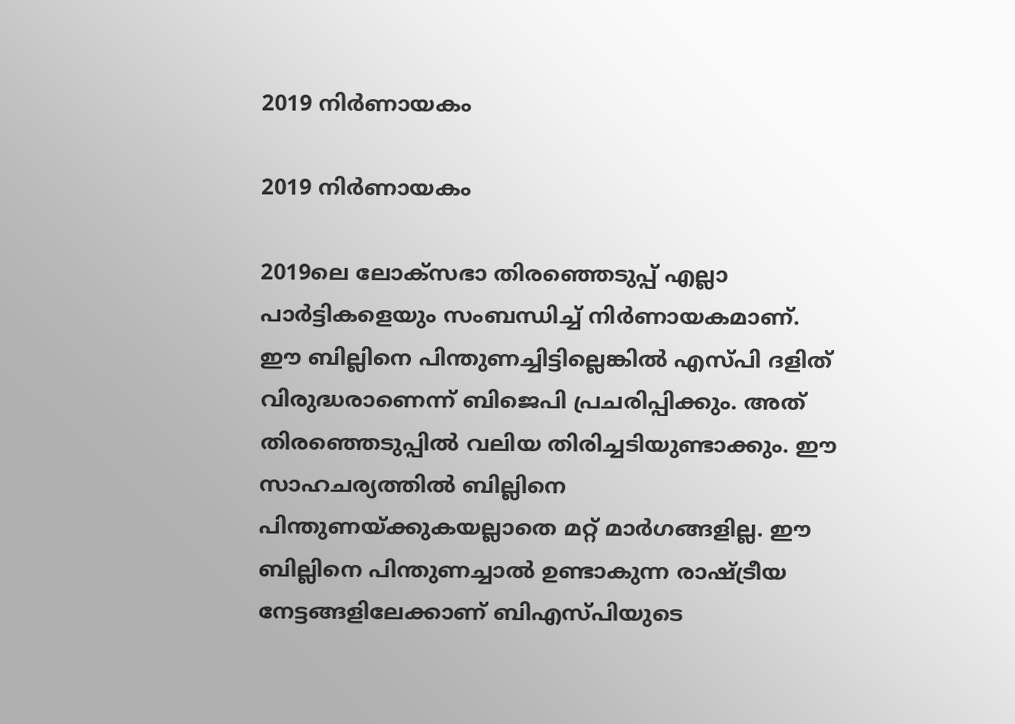2019 നിര്‍ണായകം

2019 നിര്‍ണായകം

2019ലെ ലോക്‌സഭാ തിരഞ്ഞെടുപ്പ് എല്ലാ പാര്‍ട്ടികളെയും സംബന്ധിച്ച് നിര്‍ണായകമാണ്. ഈ ബില്ലിനെ പിന്തുണച്ചിട്ടില്ലെങ്കില്‍ എസ്പി ദളിത് വിരുദ്ധരാണെന്ന് ബിജെപി പ്രചരിപ്പിക്കും. അത് തിരഞ്ഞെടുപ്പില്‍ വലിയ തിരിച്ചടിയുണ്ടാക്കും. ഈ സാഹചര്യത്തില്‍ ബില്ലിനെ പിന്തുണയ്ക്കുകയല്ലാതെ മറ്റ് മാര്‍ഗങ്ങളില്ല. ഈ ബില്ലിനെ പിന്തുണച്ചാല്‍ ഉണ്ടാകുന്ന രാഷ്ട്രീയ നേട്ടങ്ങളിലേക്കാണ് ബിഎസ്പിയുടെ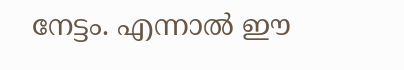നേട്ടം. എന്നാല്‍ ഈ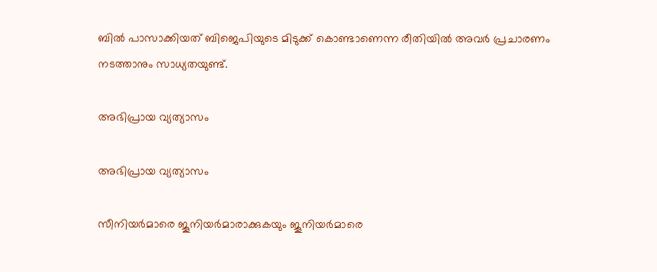ബില്‍ പാസാക്കിയത് ബിജെപിയുടെ മിടുക്ക് കൊണ്ടാണെന്ന രീതിയില്‍ അവര്‍ പ്രചാരണം നടത്താനും സാധ്യതയുണ്ട്.

അഭിപ്രായ വ്യത്യാസം

അഭിപ്രായ വ്യത്യാസം

സീനിയര്‍മാരെ ജൂനിയര്‍മാരാക്കുകയും ജൂനിയര്‍മാരെ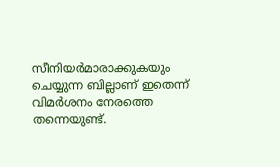സീനിയര്‍മാരാക്കുകയും ചെയ്യുന്ന ബില്ലാണ് ഇതെന്ന് വിമര്‍ശനം നേരത്തെ തന്നെയുണ്ട്.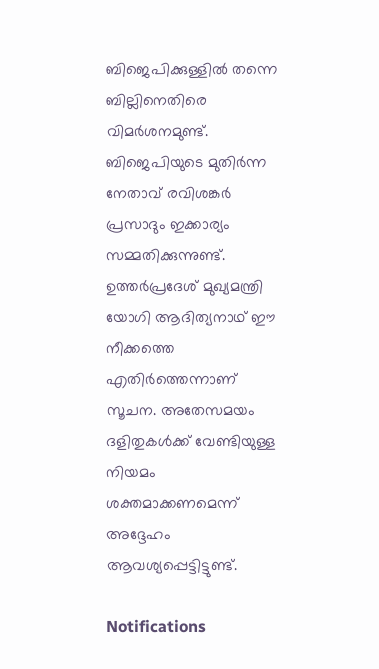ബിജെപിക്കുള്ളില്‍ തന്നെ ബില്ലിനെതിരെ വിമര്‍ശനമുണ്ട്. ബിജെപിയുടെ മുതിര്‍ന്ന നേതാവ് രവിശങ്കര്‍ പ്രസാദും ഇക്കാര്യം സമ്മതിക്കുന്നുണ്ട്. ഉത്തര്‍പ്രദേശ് മുഖ്യമന്ത്രി യോഗി ആദിത്യനാഥ് ഈ നീക്കത്തെ എതിര്‍ത്തെന്നാണ് സൂചന. അതേസമയം ദളിതുകള്‍ക്ക് വേണ്ടിയുള്ള നിയമം ശക്തമാക്കണമെന്ന് അദ്ദേഹം ആവശ്യപ്പെട്ടിട്ടുണ്ട്.

Notifications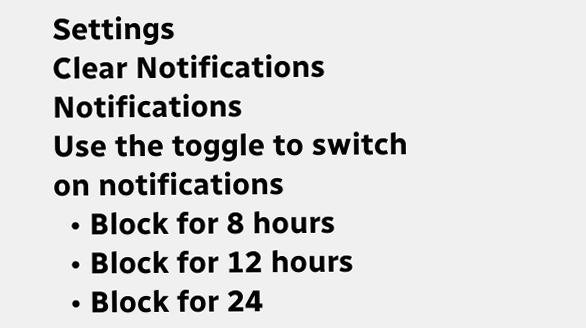Settings
Clear Notifications
Notifications
Use the toggle to switch on notifications
  • Block for 8 hours
  • Block for 12 hours
  • Block for 24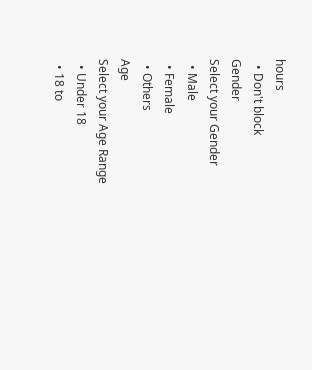hours
  • Don't block
Gender
Select your Gender
  • Male
  • Female
  • Others
Age
Select your Age Range
  • Under 18
  • 18 to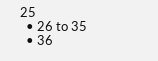25
  • 26 to 35
  • 36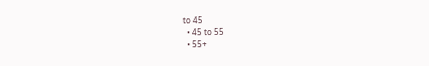to 45
  • 45 to 55
  • 55+